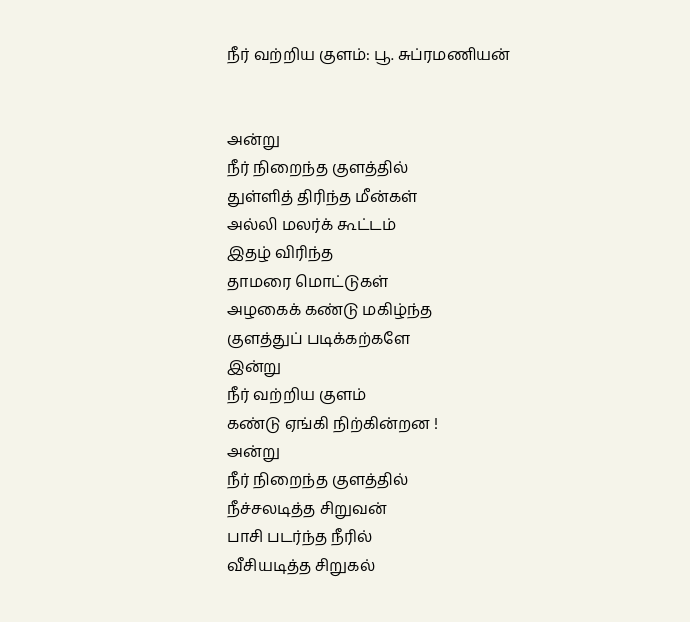நீர் வற்றிய குளம்: பூ. சுப்ரமணியன்


அன்று
நீர் நிறைந்த குளத்தில்
துள்ளித் திரிந்த மீன்கள்
அல்லி மலர்க் கூட்டம்
இதழ் விரிந்த
தாமரை மொட்டுகள்
அழகைக் கண்டு மகிழ்ந்த
குளத்துப் படிக்கற்களே
இன்று
நீர் வற்றிய குளம்
கண்டு ஏங்கி நிற்கின்றன !
அன்று
நீர் நிறைந்த குளத்தில்
நீச்சலடித்த சிறுவன்
பாசி படர்ந்த நீரில்
வீசியடித்த சிறுகல்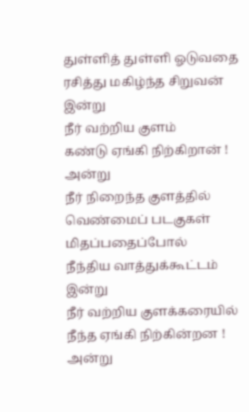துள்ளித் துள்ளி ஓடுவதை
ரசித்து மகிழ்ந்த சிறுவன்
இன்று
நீர் வற்றிய குளம்
கண்டு ஏங்கி நிற்கிறான் !
அன்று
நீர் நிறைந்த குளத்தில்
வெண்மைப் படகுகள்
மிதப்பதைப்போல்
நீந்திய வாத்துக்கூட்டம்
இன்று
நீர் வற்றிய குளக்கரையில்
நீந்த ஏங்கி நிற்கின்றன !
அன்று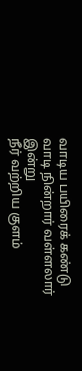வாடிய பயிரைக் கண்டு
வாடி நின்றார் வள்ளலார்
இன்று
நீர் வற்றிய குளம்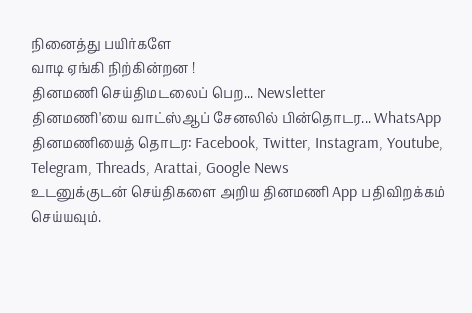நினைத்து பயிர்களே
வாடி ஏங்கி நிற்கின்றன !
தினமணி செய்திமடலைப் பெற... Newsletter
தினமணி'யை வாட்ஸ்ஆப் சேனலில் பின்தொடர... WhatsApp
தினமணியைத் தொடர: Facebook, Twitter, Instagram, Youtube, Telegram, Threads, Arattai, Google News
உடனுக்குடன் செய்திகளை அறிய தினமணி App பதிவிறக்கம் செய்யவும்.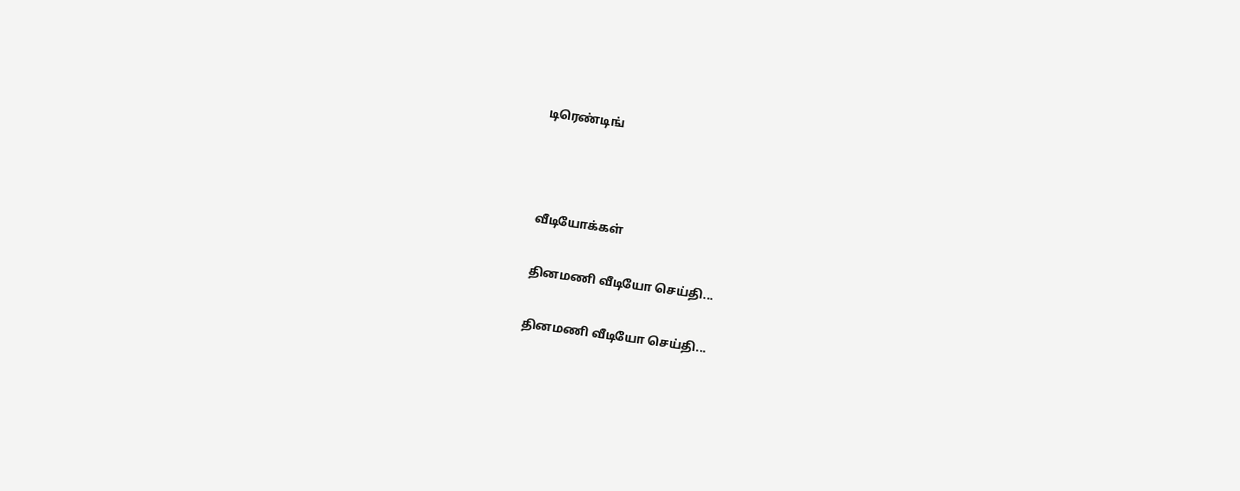டிரெண்டிங்



வீடியோக்கள்

தினமணி வீடியோ செய்தி...

தினமணி வீடியோ செய்தி...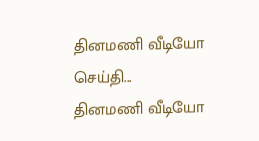தினமணி வீடியோ செய்தி...
தினமணி வீடியோ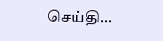செய்தி...